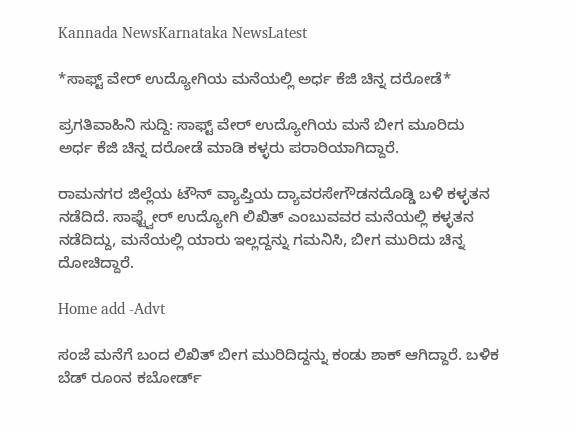Kannada NewsKarnataka NewsLatest

*ಸಾಫ್ಟ್ ವೇರ್ ಉದ್ಯೋಗಿಯ ಮನೆಯಲ್ಲಿ ಅರ್ಧ ಕೆಜಿ ಚಿನ್ನ ದರೋಡೆ*

ಪ್ರಗತಿವಾಹಿನಿ ಸುದ್ದಿ: ಸಾಫ್ಟ್ ವೇರ್ ಉದ್ಯೋಗಿಯ ಮನೆ ಬೀಗ ಮೂರಿದು ಅರ್ಧ ಕೆಜಿ ಚಿನ್ನ ದರೋಡೆ ಮಾಡಿ ಕಳ್ಳರು ಪರಾರಿಯಾಗಿದ್ದಾರೆ.

ರಾಮನಗರ ಜಿಲ್ಲೆಯ ಟೌನ್ ವ್ಯಾಪ್ತಿಯ ದ್ಯಾವರಸೇಗೌಡನದೊಡ್ಡಿ ಬಳಿ ಕಳ್ಳತನ ನಡೆದಿದೆ. ಸಾಫ್ಟ್ವೇರ್ ಉದ್ಯೋಗಿ ಲಿಖಿತ್ ಎಂಬುವವರ ಮನೆಯಲ್ಲಿ ಕಳ್ಳತನ ನಡೆದಿದ್ದು, ಮನೆಯಲ್ಲಿ ಯಾರು ಇಲ್ಲದ್ದನ್ನು ಗಮನಿಸಿ, ಬೀಗ ಮುರಿದು ಚಿನ್ನ ದೋಚಿದ್ದಾರೆ.

Home add -Advt

ಸಂಜೆ ಮನೆಗೆ ಬಂದ ಲಿಖಿತ್ ಬೀಗ ಮುರಿದಿದ್ದನ್ನು ಕಂಡು ಶಾಕ್ ಆಗಿದ್ದಾರೆ. ಬಳಿಕ ಬೆಡ್ ರೂಂನ ಕಬೋರ್ಡ್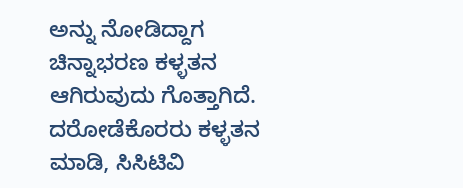ಅನ್ನು ನೋಡಿದ್ದಾಗ ಚಿನ್ನಾಭರಣ ಕಳ್ಳತನ ಆಗಿರುವುದು ಗೊತ್ತಾಗಿದೆ. ದರೋಡೆಕೊರರು ಕಳ್ಳತನ ಮಾಡಿ, ಸಿಸಿಟಿವಿ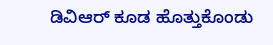ಡಿವಿಆರ್ ಕೂಡ ಹೊತ್ತುಕೊಂಡು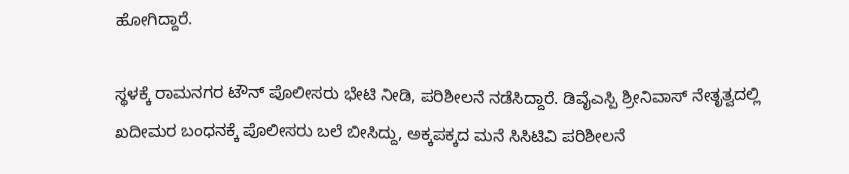ಹೋಗಿದ್ದಾರೆ.

ಸ್ಥಳಕ್ಕೆ ರಾಮನಗರ ಟೌನ್ ಪೊಲೀಸರು ಭೇಟಿ ನೀಡಿ, ಪರಿಶೀಲನೆ ನಡೆಸಿದ್ದಾರೆ. ಡಿವೈಎಸ್ಪಿ ಶ್ರೀನಿವಾಸ್ ನೇತೃತ್ವದಲ್ಲಿ ಖದೀಮರ ಬಂಧನಕ್ಕೆ ಪೊಲೀಸರು ಬಲೆ ಬೀಸಿದ್ದು, ಅಕ್ಕಪಕ್ಕದ ಮನೆ ಸಿಸಿಟಿವಿ ಪರಿಶೀಲನೆ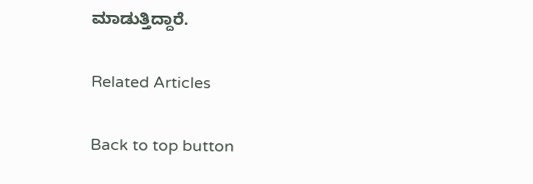ಮಾಡುತ್ತಿದ್ದಾರೆ.

Related Articles

Back to top button